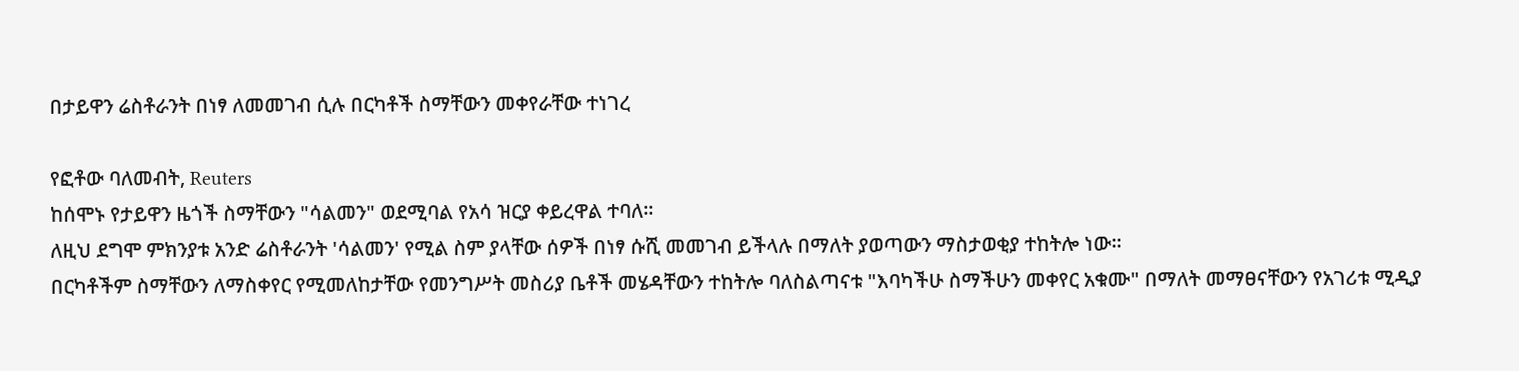በታይዋን ሬስቶራንት በነፃ ለመመገብ ሲሉ በርካቶች ስማቸውን መቀየራቸው ተነገረ

የፎቶው ባለመብት, Reuters
ከሰሞኑ የታይዋን ዜጎች ስማቸውን "ሳልመን" ወደሚባል የአሳ ዝርያ ቀይረዋል ተባለ።
ለዚህ ደግሞ ምክንያቱ አንድ ሬስቶራንት 'ሳልመን' የሚል ስም ያላቸው ሰዎች በነፃ ሱሺ መመገብ ይችላሉ በማለት ያወጣውን ማስታወቂያ ተከትሎ ነው።
በርካቶችም ስማቸውን ለማስቀየር የሚመለከታቸው የመንግሥት መስሪያ ቤቶች መሄዳቸውን ተከትሎ ባለስልጣናቱ "እባካችሁ ስማችሁን መቀየር አቁሙ" በማለት መማፀናቸውን የአገሪቱ ሚዲያ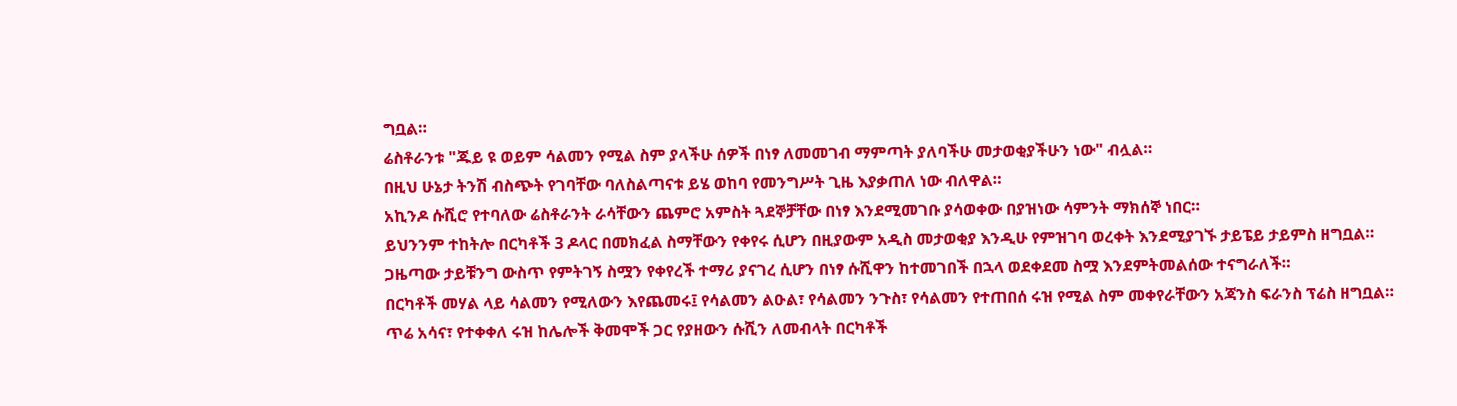ግቧል።
ሬስቶራንቱ "ጁይ ዩ ወይም ሳልመን የሚል ስም ያላችሁ ሰዎች በነፃ ለመመገብ ማምጣት ያለባችሁ መታወቂያችሁን ነው" ብሏል።
በዚህ ሁኔታ ትንሽ ብስጭት የገባቸው ባለስልጣናቱ ይሄ ወከባ የመንግሥት ጊዜ እያቃጠለ ነው ብለዋል።
አኪንዶ ሱሺሮ የተባለው ሬስቶራንት ራሳቸውን ጨምሮ አምስት ጓደኞቻቸው በነፃ እንደሚመገቡ ያሳወቀው በያዝነው ሳምንት ማክሰኞ ነበር።
ይህንንም ተከትሎ በርካቶች 3 ዶላር በመክፈል ስማቸውን የቀየሩ ሲሆን በዚያውም አዲስ መታወቂያ እንዲሁ የምዝገባ ወረቀት እንደሚያገኙ ታይፔይ ታይምስ ዘግቧል።
ጋዜጣው ታይቹንግ ውስጥ የምትገኝ ስሟን የቀየረች ተማሪ ያናገረ ሲሆን በነፃ ሱሺዋን ከተመገበች በኋላ ወደቀደመ ስሟ እንደምትመልሰው ተናግራለች።
በርካቶች መሃል ላይ ሳልመን የሚለውን እየጨመሩ፤ የሳልመን ልዑል፣ የሳልመን ንጉስ፣ የሳልመን የተጠበሰ ሩዝ የሚል ስም መቀየራቸውን አጃንስ ፍራንስ ፕሬስ ዘግቧል።
ጥሬ አሳና፣ የተቀቀለ ሩዝ ከሌሎች ቅመሞች ጋር የያዘውን ሱሺን ለመብላት በርካቶች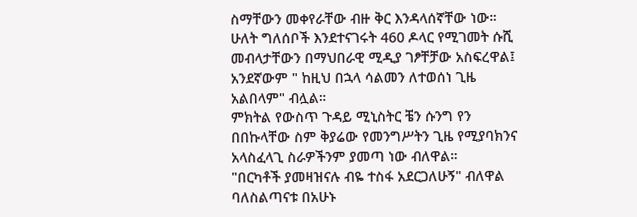ስማቸውን መቀየራቸው ብዙ ቅር እንዳላሰኛቸው ነው።
ሁለት ግለሰቦች እንደተናገሩት 460 ዶላር የሚገመት ሱሺ መብላታቸውን በማህበራዊ ሚዲያ ገፆቸቻው አስፍረዋል፤ አንደኛውም " ከዚህ በኋላ ሳልመን ለተወሰነ ጊዜ አልበላም" ብሏል።
ምክትል የውስጥ ጉዳይ ሚኒስትር ቼን ሱንግ የን በበኩላቸው ስም ቅያሬው የመንግሥትን ጊዜ የሚያባክንና አላስፈላጊ ስራዎችንም ያመጣ ነው ብለዋል።
"በርካቶች ያመዛዝናሉ ብዬ ተስፋ አደርጋለሁኝ" ብለዋል
ባለስልጣናቱ በአሁኑ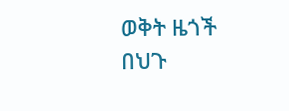ወቅት ዜጎች በህጉ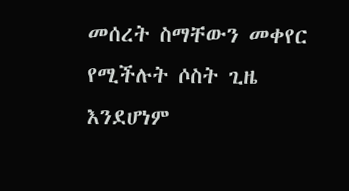መሰረት ስማቸውን መቀየር የሚችሉት ሶስት ጊዜ እንደሆነም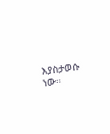እያስታወሱ ነው።